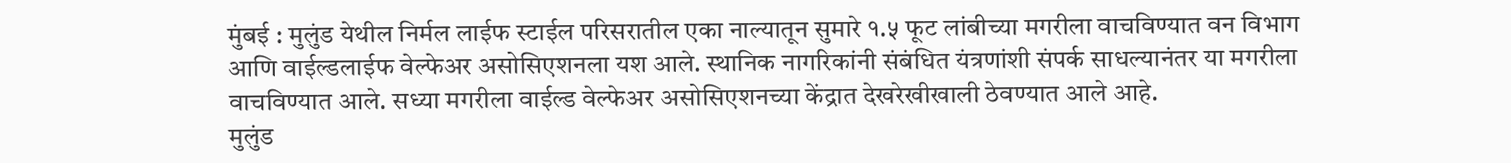मुंबई : मुलुंड येथील निर्मल लाईफ स्टाईल परिसरातील एका नाल्यातून सुमारे १.५ फूट लांबीच्या मगरीला वाचविण्यात वन विभाग आणि वाईल्डलाईफ वेल्फेअर असोसिएशनला यश आले. स्थानिक नागरिकांनी संबंधित यंत्रणांशी संपर्क साधल्यानंतर या मगरीला वाचविण्यात आले. सध्या मगरीला वाईल्ड वेल्फेअर असोसिएशनच्या केंद्रात देखरेखीखाली ठेवण्यात आले आहे.
मुलुंड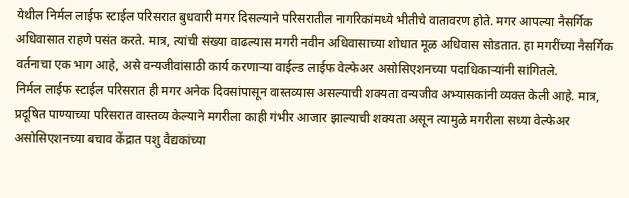येथील निर्मल लाईफ स्टाईल परिसरात बुधवारी मगर दिसल्याने परिसरातील नागरिकांमध्ये भीतीचे वातावरण होते. मगर आपल्या नैसर्गिक अधिवासात राहणे पसंत करते. मात्र, त्यांची संख्या वाढल्यास मगरी नवीन अधिवासाच्या शोधात मूळ अधिवास सोडतात. हा मगरींच्या नैसर्गिक वर्तनाचा एक भाग आहे, असे वन्यजीवांसाठी कार्य करणाऱ्या वाईल्ड लाईफ वेल्फेअर असोसिएशनच्या पदाधिकाऱ्यांनी सांगितले.
निर्मल लाईफ स्टाईल परिसरात ही मगर अनेक दिवसांपासून वास्तव्यास असल्याची शक्यता वन्यजीव अभ्यासकांनी व्यक्त केली आहे. मात्र, प्रदूषित पाण्याच्या परिसरात वास्तव्य केल्याने मगरीला काही गंभीर आजार झाल्याची शक्यता असून त्यामुळे मगरीला सध्या वेल्फेअर असोसिएशनच्या बचाव केंद्रात पशु वैद्यकांच्या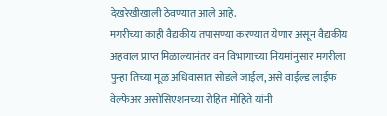देखरेखीखाली ठेवण्यात आले आहे.
मगरीच्या काही वैद्यकीय तपासण्या करण्यात येणार असून वैद्यकीय अहवाल प्राप्त मिळाल्यानंतर वन विभागाच्या नियमांनुसार मगरीला पुन्हा तिच्या मूळ अधिवासात सोडले जाईल, असे वाईल्ड लाईफ वेल्फेअर असोसिएशनच्या रोहित मोहिते यांनी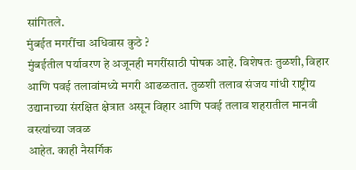सांगितले.
मुंबईत मगरींचा अधिवास कुठे ?
मुंबईतील पर्यावरण हे अजूनही मगरींसाठी पोषक आहे. विशेषतः तुळशी, विहार आणि पवई तलावांमध्ये मगरी आढळतात. तुळशी तलाव संजय गांधी राष्ट्रीय उद्यानाच्या संरक्षित क्षेत्रात असून विहार आणि पवई तलाव शहरातील मानवी वस्त्यांच्या जवळ
आहेत. काही नैसर्गिक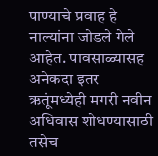पाण्याचे प्रवाह हे नाल्यांना जोडले गेले आहेत. पावसाळ्यासह अनेकदा इतर ऋतूंमध्येही मगरी नवीन अधिवास शोधण्यासाठी तसेच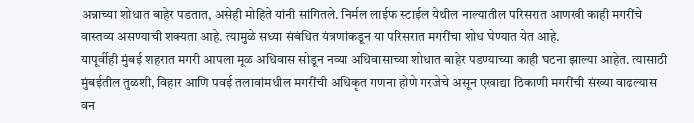अन्नाच्या शोधात बाहेर पडतात, असेही मोहिते यांनी सांगितले. निर्मल लाईफ स्टाईल येथील नाल्यातील परिसरात आणखी काही मगरींचे वास्तव्य असण्याची शक्यता आहे. त्यामुळे सध्या संबंधित यंत्रणांकडून या परिसरात मगरींचा शोध घेण्यात येत आहे.
यापूर्वीही मुंबई शहरात मगरी आपला मूळ अधिवास सोडून नव्या अधिवासाच्या शोधात बाहेर पडण्याच्या काही घटना झाल्या आहेत. त्यासाठी मुंबईतील तुळशी, विहार आणि पवई तलावांमधील मगरींची अधिकृत गणना होणे गरजेचे असून एखाद्या ठिकाणी मगरींची संख्या वाढल्यास वन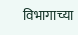विभागाच्या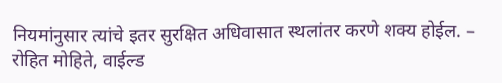नियमांनुसार त्यांचे इतर सुरक्षित अधिवासात स्थलांतर करणे शक्य होईल. – रोहित मोहिते, वाईल्ड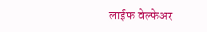लाईफ वेल्फेअर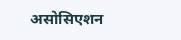असोसिएशन